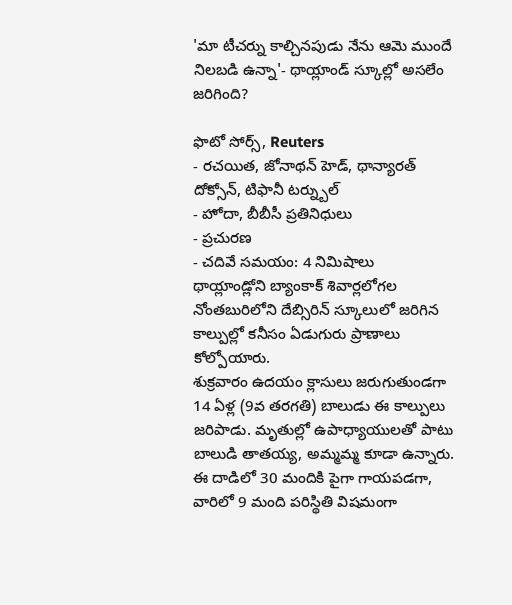'మా టీచర్ను కాల్చినపుడు నేను ఆమె ముందే నిలబడి ఉన్నా'- థాయ్లాండ్ స్కూల్లో అసలేం జరిగింది?

ఫొటో సోర్స్, Reuters
- రచయిత, జోనాథన్ హెడ్, థాన్యారత్ దోక్సోన్, టిఫానీ టర్న్బుల్
- హోదా, బీబీసీ ప్రతినిధులు
- ప్రచురణ
- చదివే సమయం: 4 నిమిషాలు
థాయ్లాండ్లోని బ్యాంకాక్ శివార్లలోగల నోంతబురిలోని దేబ్సిరిన్ స్కూలులో జరిగిన కాల్పుల్లో కనీసం ఏడుగురు ప్రాణాలు కోల్పోయారు.
శుక్రవారం ఉదయం క్లాసులు జరుగుతుండగా 14 ఏళ్ల (9వ తరగతి) బాలుడు ఈ కాల్పులు జరిపాడు. మృతుల్లో ఉపాధ్యాయులతో పాటు బాలుడి తాతయ్య, అమ్మమ్మ కూడా ఉన్నారు.
ఈ దాడిలో 30 మందికి పైగా గాయపడగా, వారిలో 9 మంది పరిస్థితి విషమంగా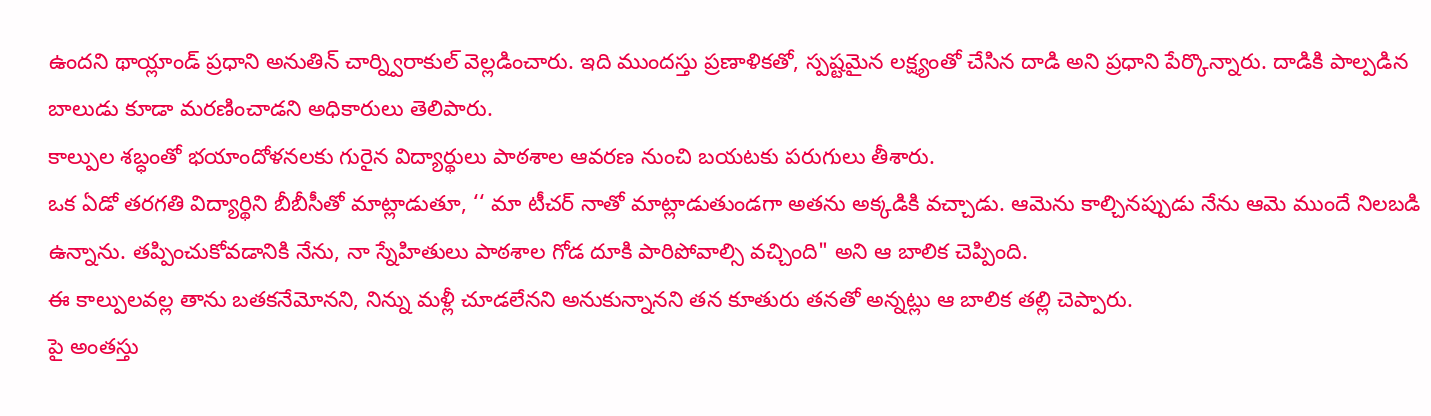ఉందని థాయ్లాండ్ ప్రధాని అనుతిన్ చార్న్విరాకుల్ వెల్లడించారు. ఇది ముందస్తు ప్రణాళికతో, స్పష్టమైన లక్ష్యంతో చేసిన దాడి అని ప్రధాని పేర్కొన్నారు. దాడికి పాల్పడిన బాలుడు కూడా మరణించాడని అధికారులు తెలిపారు.
కాల్పుల శబ్ధంతో భయాందోళనలకు గురైన విద్యార్థులు పాఠశాల ఆవరణ నుంచి బయటకు పరుగులు తీశారు.
ఒక ఏడో తరగతి విద్యార్థిని బీబీసీతో మాట్లాడుతూ, ‘‘ మా టీచర్ నాతో మాట్లాడుతుండగా అతను అక్కడికి వచ్చాడు. ఆమెను కాల్చినప్పుడు నేను ఆమె ముందే నిలబడి ఉన్నాను. తప్పించుకోవడానికి నేను, నా స్నేహితులు పాఠశాల గోడ దూకి పారిపోవాల్సి వచ్చింది" అని ఆ బాలిక చెప్పింది.
ఈ కాల్పులవల్ల తాను బతకనేమోనని, నిన్ను మళ్లీ చూడలేనని అనుకున్నానని తన కూతురు తనతో అన్నట్లు ఆ బాలిక తల్లి చెప్పారు.
పై అంతస్తు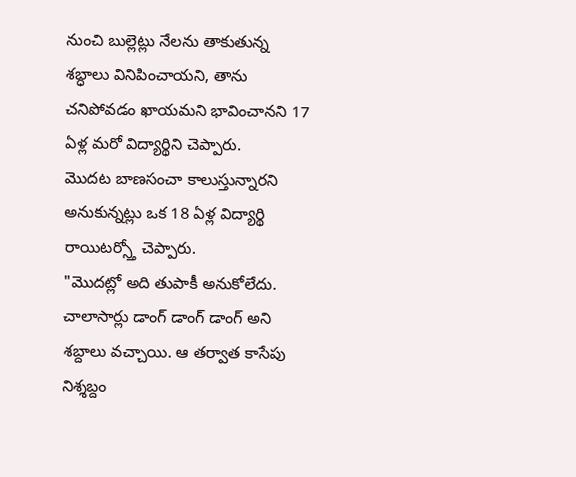నుంచి బుల్లెట్లు నేలను తాకుతున్న శబ్ధాలు వినిపించాయని, తాను చనిపోవడం ఖాయమని భావించానని 17 ఏళ్ల మరో విద్యార్థిని చెప్పారు.
మొదట బాణసంచా కాలుస్తున్నారని అనుకున్నట్లు ఒక 18 ఏళ్ల విద్యార్థి రాయిటర్స్తో చెప్పారు.
"మొదట్లో అది తుపాకీ అనుకోలేదు. చాలాసార్లు డాంగ్ డాంగ్ డాంగ్ అని శబ్దాలు వచ్చాయి. ఆ తర్వాత కాసేపు నిశ్శబ్దం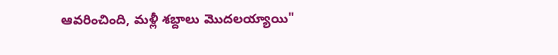ఆవరించింది, మళ్లీ శబ్దాలు మొదలయ్యాయి"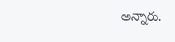అన్నారు.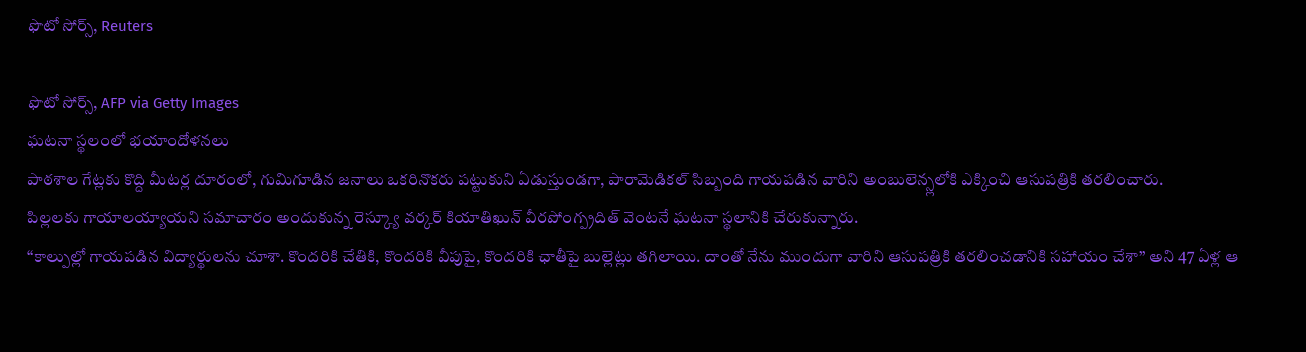ఫొటో సోర్స్, Reuters

ఫొటో సోర్స్, AFP via Getty Images
ఘటనా స్థలంలో భయాందోళనలు
పాఠశాల గేట్లకు కొద్ది మీటర్ల దూరంలో, గుమిగూడిన జనాలు ఒకరినొకరు పట్టుకుని ఏడుస్తుండగా, పారామెడికల్ సిబ్బంది గాయపడిన వారిని అంబులెన్స్లలోకి ఎక్కించి ఆసుపత్రికి తరలించారు.
పిల్లలకు గాయాలయ్యాయని సమాచారం అందుకున్న రెస్క్యూ వర్కర్ కియాతిఖున్ వీరపోంగ్ప్రదిత్ వెంటనే ఘటనా స్థలానికి చేరుకున్నారు.
‘‘కాల్పుల్లో గాయపడిన విద్యార్థులను చూశా. కొందరికి చేతికి, కొందరికి వీపుపై, కొందరికి ఛాతీపై బుల్లెట్లు తగిలాయి. దాంతో నేను ముందుగా వారిని ఆసుపత్రికి తరలించడానికి సహాయం చేశా’’ అని 47 ఏళ్ల ఆ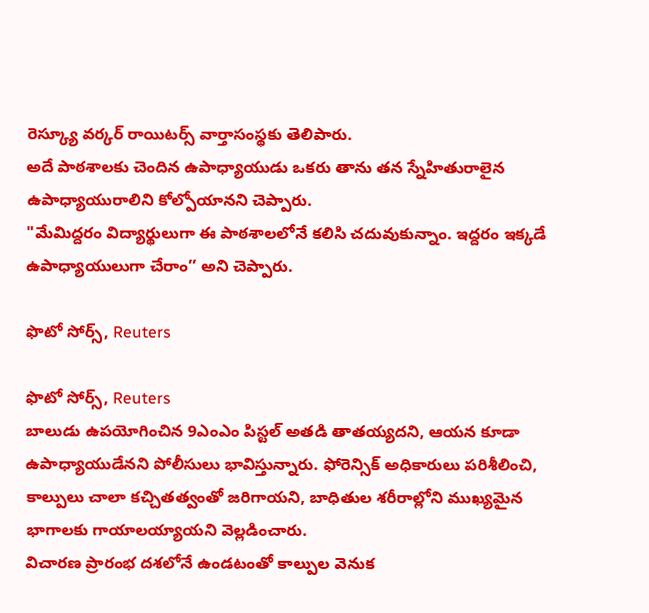రెస్క్యూ వర్కర్ రాయిటర్స్ వార్తాసంస్థకు తెలిపారు.
అదే పాఠశాలకు చెందిన ఉపాధ్యాయుడు ఒకరు తాను తన స్నేహితురాలైన ఉపాధ్యాయురాలిని కోల్పోయానని చెప్పారు.
"మేమిద్దరం విద్యార్థులుగా ఈ పాఠశాలలోనే కలిసి చదువుకున్నాం. ఇద్దరం ఇక్కడే ఉపాధ్యాయులుగా చేరాం’’ అని చెప్పారు.

ఫొటో సోర్స్, Reuters

ఫొటో సోర్స్, Reuters
బాలుడు ఉపయోగించిన 9ఎంఎం పిస్టల్ అతడి తాతయ్యదని, ఆయన కూడా ఉపాధ్యాయుడేనని పోలీసులు భావిస్తున్నారు. ఫోరెన్సిక్ అధికారులు పరిశీలించి, కాల్పులు చాలా కచ్చితత్వంతో జరిగాయని, బాధితుల శరీరాల్లోని ముఖ్యమైన భాగాలకు గాయాలయ్యాయని వెల్లడించారు.
విచారణ ప్రారంభ దశలోనే ఉండటంతో కాల్పుల వెనుక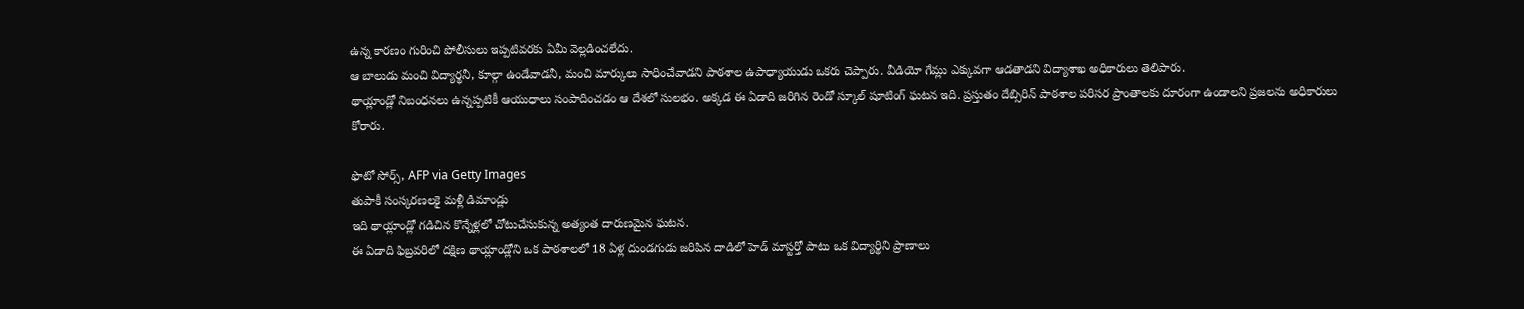ఉన్న కారణం గురించి పోలీసులు ఇప్పటివరకు ఏమీ వెల్లడించలేదు.
ఆ బాలుడు మంచి విద్యార్థనీ, కూల్గా ఉండేవాడనీ, మంచి మార్కులు సాధించేవాడని పాఠశాల ఉపాధ్యాయుడు ఒకరు చెప్పారు. వీడియో గేమ్లు ఎక్కువగా ఆడతాడని విద్యాశాఖ అధికారులు తెలిపారు.
థాయ్లాండ్లో నిబంధనలు ఉన్నప్పటికీ ఆయుధాలు సంపాదించడం ఆ దేశలో సులభం. అక్కడ ఈ ఏడాది జరిగిన రెండో స్కూల్ షూటింగ్ ఘటన ఇది. ప్రస్తుతం దేబ్సిరిన్ పాఠశాల పరిసర ప్రాంతాలకు దూరంగా ఉండాలని ప్రజలను అధికారులు కోరారు.

ఫొటో సోర్స్, AFP via Getty Images
తుపాకీ సంస్కరణలకై మళ్లీ డిమాండ్లు
ఇది థాయ్లాండ్లో గడిచిన కొన్నేళ్లలో చోటుచేసుకున్న అత్యంత దారుణమైన ఘటన.
ఈ ఏడాది ఫిబ్రవరిలో దక్షిణ థాయ్లాండ్లోని ఒక పాఠశాలలో 18 ఏళ్ల దుండగుడు జరిపిన దాడిలో హెడ్ మాస్టర్తో పాటు ఒక విద్యార్థిని ప్రాణాలు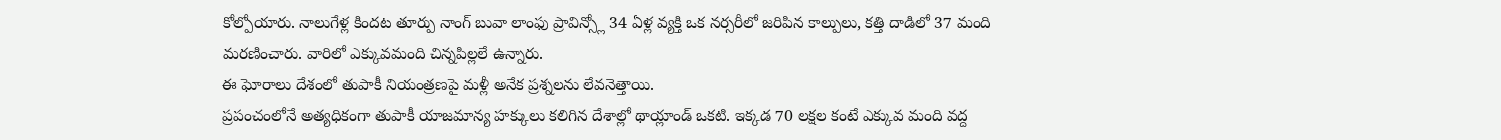కోల్పోయారు. నాలుగేళ్ల కిందట తూర్పు నాంగ్ బువా లాంఫు ప్రావిన్స్లో 34 ఏళ్ల వ్యక్తి ఒక నర్సరీలో జరిపిన కాల్పులు, కత్తి దాడిలో 37 మంది మరణించారు. వారిలో ఎక్కువమంది చిన్నపిల్లలే ఉన్నారు.
ఈ ఘోరాలు దేశంలో తుపాకీ నియంత్రణపై మళ్లీ అనేక ప్రశ్నలను లేవనెత్తాయి.
ప్రపంచంలోనే అత్యధికంగా తుపాకీ యాజమాన్య హక్కులు కలిగిన దేశాల్లో థాయ్లాండ్ ఒకటి. ఇక్కడ 70 లక్షల కంటే ఎక్కువ మంది వద్ద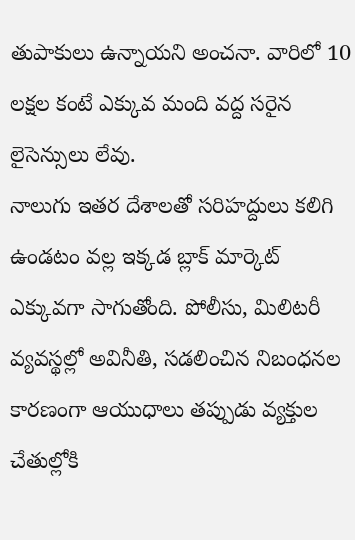తుపాకులు ఉన్నాయని అంచనా. వారిలో 10 లక్షల కంటే ఎక్కువ మంది వద్ద సరైన లైసెన్సులు లేవు.
నాలుగు ఇతర దేశాలతో సరిహద్దులు కలిగి ఉండటం వల్ల ఇక్కడ బ్లాక్ మార్కెట్ ఎక్కువగా సాగుతోంది. పోలీసు, మిలిటరీ వ్యవస్థల్లో అవినీతి, సడలించిన నిబంధనల కారణంగా ఆయుధాలు తప్పుడు వ్యక్తుల చేతుల్లోకి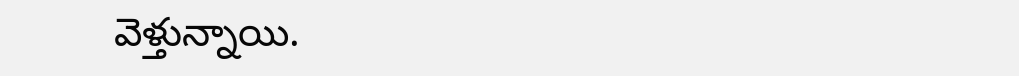వెళ్తున్నాయి.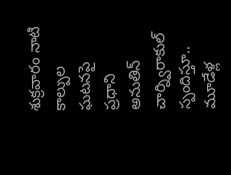శుక్రవారం నాటి కాల్పుల ఘటనపై ప్రధాని అనుతిన్ చార్న్విరాకుల్ స్పందిస్తూ.. మూడేళ్ల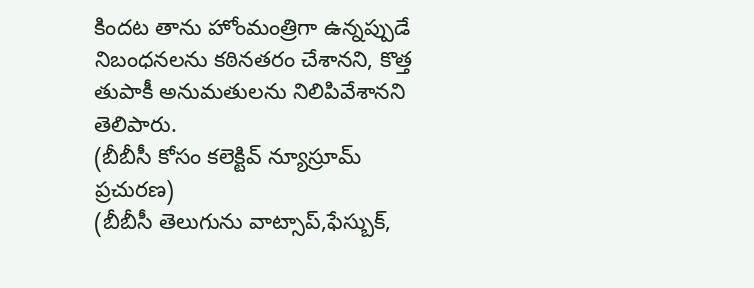కిందట తాను హోంమంత్రిగా ఉన్నప్పుడే నిబంధనలను కఠినతరం చేశానని, కొత్త తుపాకీ అనుమతులను నిలిపివేశానని తెలిపారు.
(బీబీసీ కోసం కలెక్టివ్ న్యూస్రూమ్ ప్రచురణ)
(బీబీసీ తెలుగును వాట్సాప్,ఫేస్బుక్,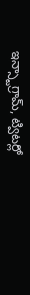ఇన్స్టాగ్రామ్, ట్విటర్లో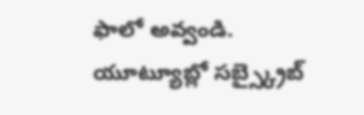ఫాలో అవ్వండి. యూట్యూబ్లో సబ్స్క్రైబ్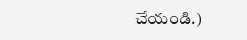చేయండి.)